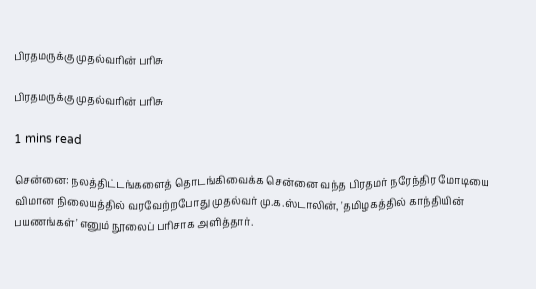பிரதமருக்கு முதல்வரின் பரிசு

பிரதமருக்கு முதல்வரின் பரிசு

1 mins read

சென்னை: நலத்திட்டங்களைத் தொடங்கிவைக்க சென்னை வந்த பிரதமர் நரேந்திர மோடியை விமான நிலையத்தில் வரவேற்றபோது முதல்வர் மு.க.ஸ்டாலின், 'தமிழகத்தில் காந்தியின் பயணங்கள்' எனும் நூலைப் பரிசாக அளித்தார்.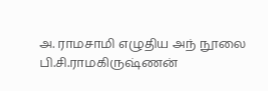அ. ராமசாமி எழுதிய அந் நூலை பி.சி.ராமகிருஷ்ணன்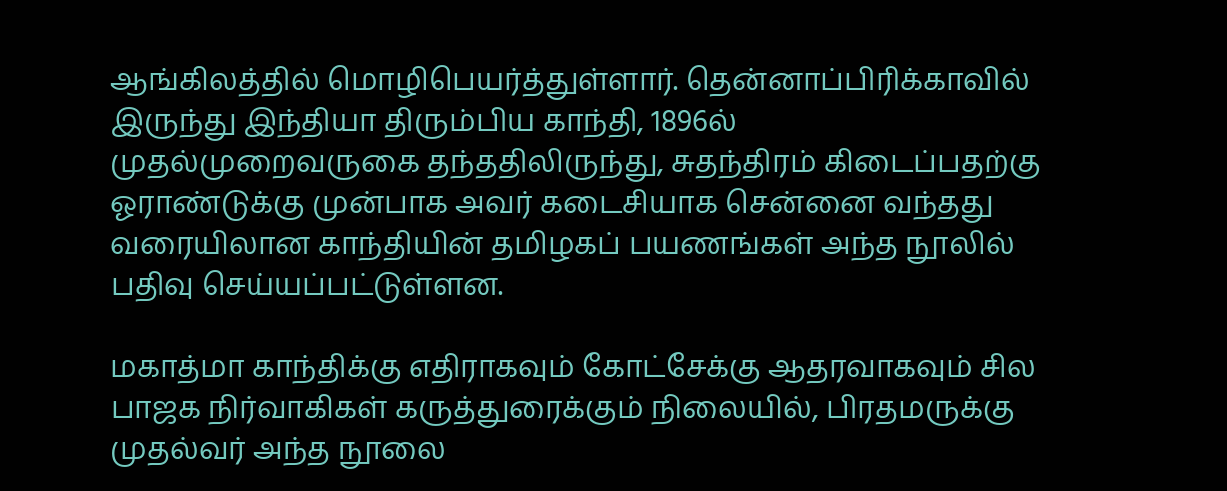ஆங்கிலத்தில் மொழிபெயர்த்துள்ளார். தென்னாப்பிரிக்காவில் இருந்து இந்தியா திரும்பிய காந்தி, 1896ல் முதல்முறைவருகை தந்ததிலிருந்து, சுதந்திரம் கிடைப்பதற்கு ஓராண்டுக்கு முன்பாக அவர் கடைசியாக சென்னை வந்தது வரையிலான காந்தியின் தமிழகப் பயணங்கள் அந்த நூலில் பதிவு செய்யப்பட்டுள்ளன.

மகாத்மா காந்திக்கு எதிராகவும் கோட்சேக்கு ஆதரவாகவும் சில பாஜக நிர்வாகிகள் கருத்துரைக்கும் நிலையில், பிரதமருக்கு முதல்வர் அந்த நூலை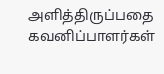அளித்திருப்பதை கவனிப்பாளர்கள்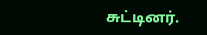சுட்டினர்.